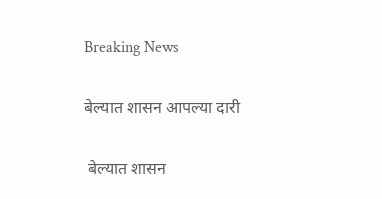Breaking News

बेल्यात शासन आपल्या दारी

 बेल्यात शासन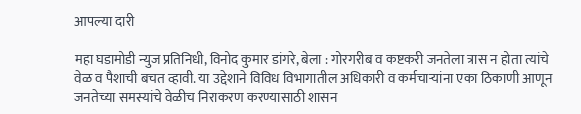आपल्या दारी

महा घडामोडी न्युज प्रतिनिधी, विनोद कुमार डांगरे, बेला : गोरगरीब व कष्टकरी जनतेला त्रास न होता त्यांचे वेळ व पैशाची बचत व्हावी. या उद्देशाने विविध विभागातील अधिकारी व कर्मचाऱ्यांना एका ठिकाणी आणून जनतेच्या समस्यांचे वेळीच निराकरण करण्यासाठी शासन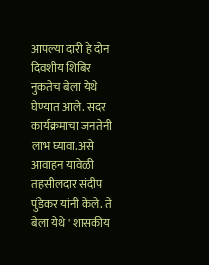आपल्या दारी हे दोन दिवशीय शिबिर नुकतेच बेला येथे घेण्यात आले. सदर कार्यक्रमाचा जनतेनी लाभ घ्यावा.असे आवाहन यावेळी तहसीलदार संदीप पुंडेकर यांनी केले. ते बेला येथे ' शासकीय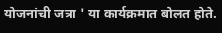योजनांची जत्रा ' या कार्यक्रमात बोलत होते.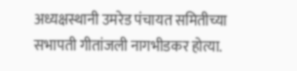अध्यक्षस्थानी उमरेड पंचायत समितीच्या सभापती गीतांजली नागभीडकर होत्या.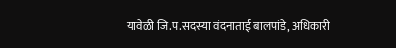यावेळी जि.प.सदस्या वंदनाताई बालपांडे, अधिकारी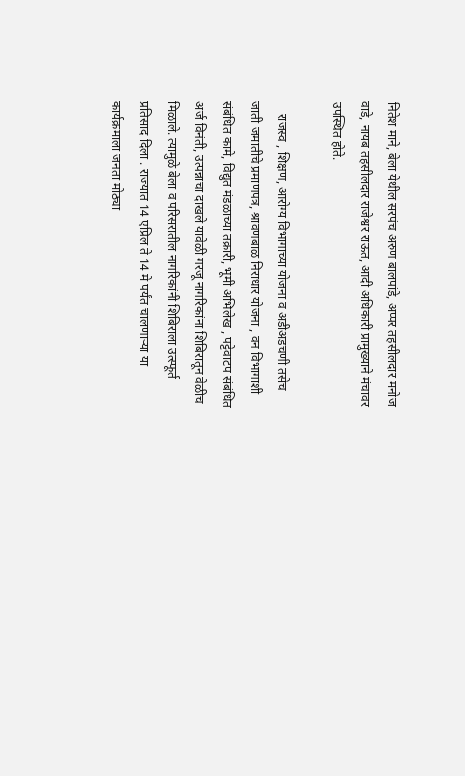नितेश माने, बेला येथील सरपंच अरुण बालपांडे, अप्पर तहसीलदार मनोज वाडे, नायब तहसीलदार राजेश्वर राऊत, आदी अधिकारी प्रामुख्याने मंचावर उपस्थित होते.

    राजस्व , शिक्षण, आरोग्य विभागाच्या योजना व अडीअडचणी तसेच जाती जमातीचे प्रमाणपत्र, श्रावणबाळ निराधार योजना , वन विभागाशी संबंधित कामे, विद्युत मंडळाच्या तक्रारी, भूमी अभिलेख , पट्टेवाटप संबंधित अर्ज विनंती, उत्पन्नाचा दाखले यावेळी गरजू नागरिकांना शिबिरातून वेळीच मिळाले. त्यामुळे बेला व परिसरातील नागरिकांनी शिबिराला उत्स्फूर्त प्रतिसाद दिला . राज्यात 14 एप्रिल ते 14 मे पर्यंत चालणाऱ्या या कार्यक्रमाला जनता मोठ्या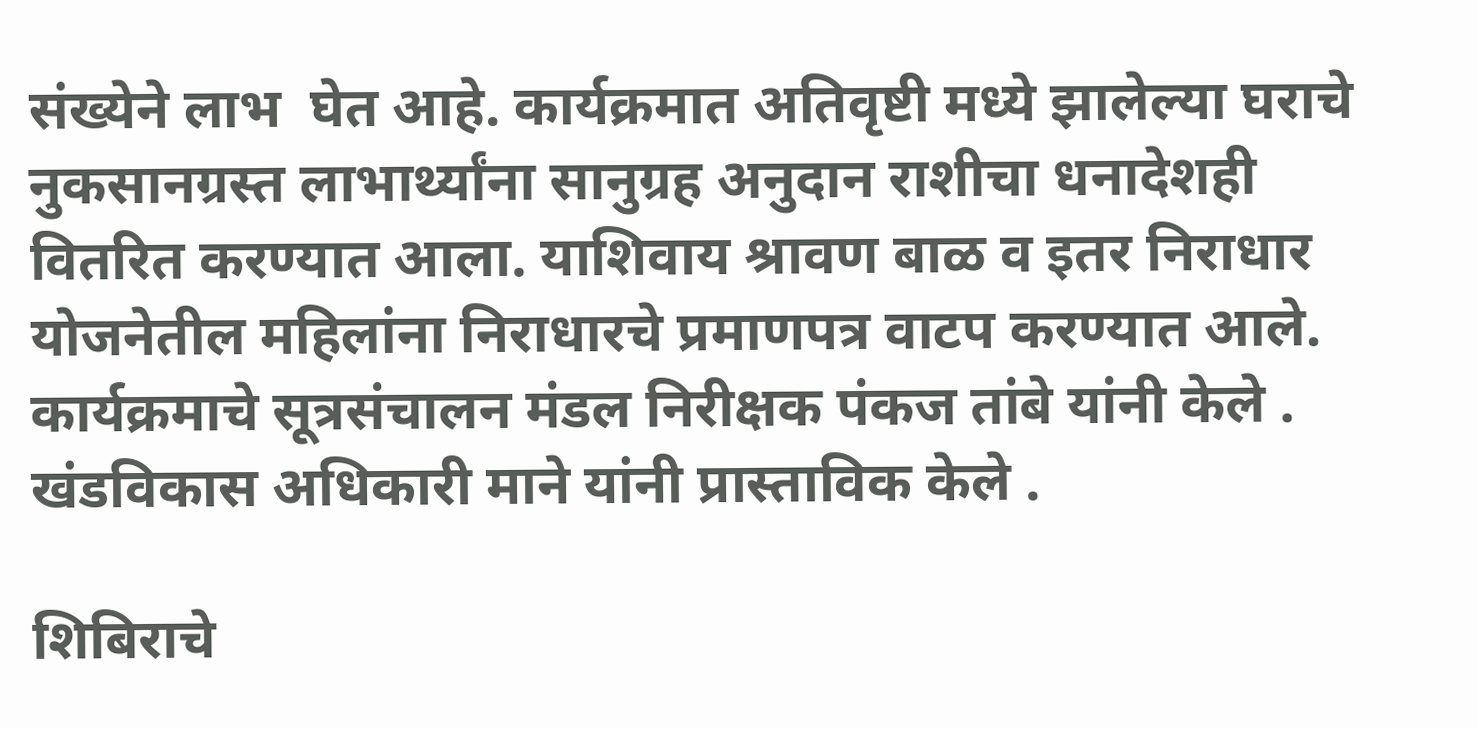संख्येने लाभ  घेत आहे. कार्यक्रमात अतिवृष्टी मध्ये झालेल्या घराचे नुकसानग्रस्त लाभार्थ्यांना सानुग्रह अनुदान राशीचा धनादेशही वितरित करण्यात आला. याशिवाय श्रावण बाळ व इतर निराधार योजनेतील महिलांना निराधारचे प्रमाणपत्र वाटप करण्यात आले. कार्यक्रमाचे सूत्रसंचालन मंडल निरीक्षक पंकज तांबे यांनी केले . खंडविकास अधिकारी माने यांनी प्रास्ताविक केले .

शिबिराचे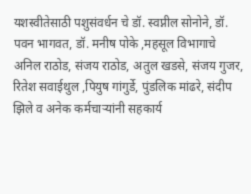यशस्वीतेसाठी पशुसंवर्धन चे डॉ. स्वप्नील सोनोने, डॉ. पवन भागवत, डॉ. मनीष पोके ,महसूल विभागाचे  अनिल राठोड, संजय राठोड, अतुल खडसे, संजय गुजर, रितेश सवाईथुल ,पियुष गांगुर्डे, पुंडलिक मांढरे, संदीप झिले व अनेक कर्मचाऱ्यांनी सहकार्य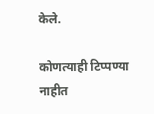केले.

कोणत्याही टिप्पण्‍या नाहीत